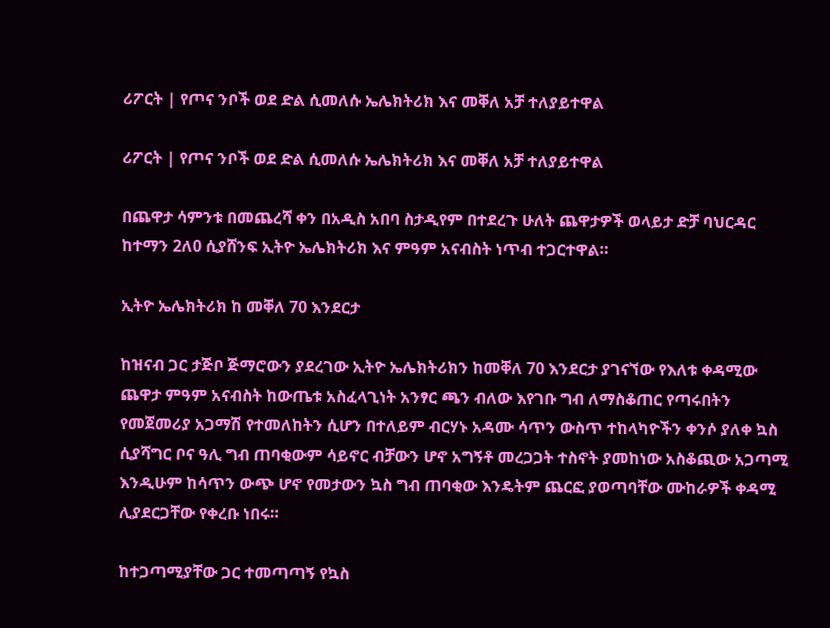ሪፖርት | የጦና ንቦች ወደ ድል ሲመለሱ ኤሌክትሪክ እና መቐለ አቻ ተለያይተዋል

ሪፖርት | የጦና ንቦች ወደ ድል ሲመለሱ ኤሌክትሪክ እና መቐለ አቻ ተለያይተዋል

በጨዋታ ሳምንቱ በመጨረሻ ቀን በአዲስ አበባ ስታዲየም በተደረጉ ሁለት ጨዋታዎች ወላይታ ድቻ ባህርዳር ከተማን 2ለ0 ሲያሸንፍ ኢትዮ ኤሌክትሪክ እና ምዓም አናብስት ነጥብ ተጋርተዋል።

ኢትዮ ኤሌክትሪክ ከ መቐለ 70 እንደርታ

ከዝናብ ጋር ታጅቦ ጅማሮውን ያደረገው ኢትዮ ኤሌክትሪክን ከመቐለ 70 እንደርታ ያገናኘው የእለቱ ቀዳሚው ጨዋታ ምዓም አናብስት ከውጤቱ አስፈላጊነት አንፃር ጫን ብለው እየገቡ ግብ ለማስቆጠር የጣሩበትን የመጀመሪያ አጋማሽ የተመለከትን ሲሆን በተለይም ብርሃኑ አዳሙ ሳጥን ውስጥ ተከላካዮችን ቀንሶ ያለቀ ኳስ ሲያሻግር ቦና ዓሊ ግብ ጠባቂውም ሳይኖር ብቻውን ሆኖ አግኝቶ መረጋጋት ተስኖት ያመከነው አስቆጪው አጋጣሚ እንዲሁም ከሳጥን ውጭ ሆኖ የመታውን ኳስ ግብ ጠባቂው እንዴትም ጨርፎ ያወጣባቸው ሙከራዎች ቀዳሚ ሊያደርጋቸው የቀረቡ ነበሩ።

ከተጋጣሚያቸው ጋር ተመጣጣኝ የኳስ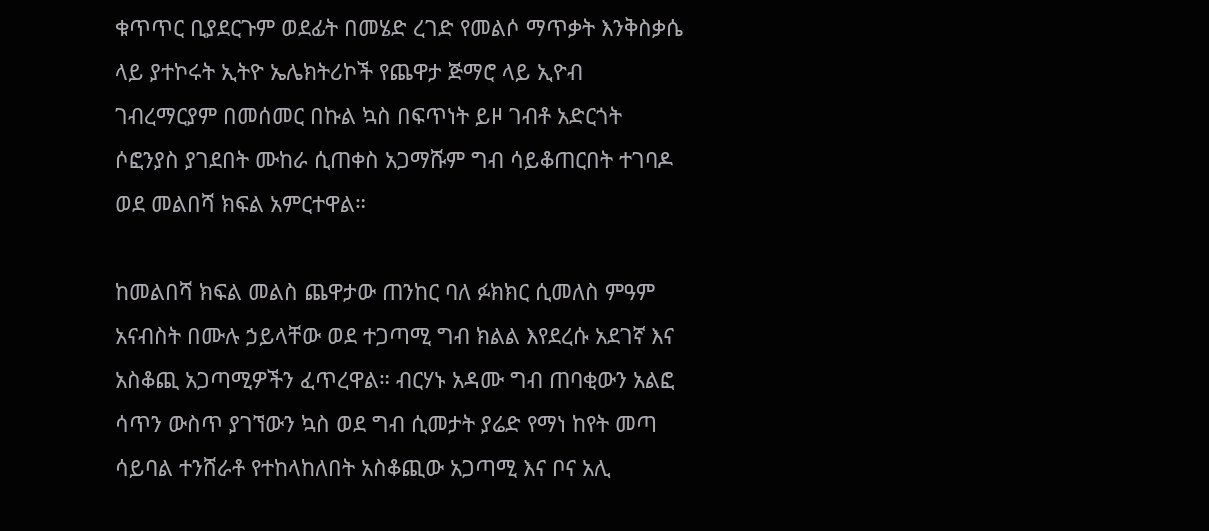ቁጥጥር ቢያደርጉም ወደፊት በመሄድ ረገድ የመልሶ ማጥቃት እንቅስቃሴ ላይ ያተኮሩት ኢትዮ ኤሌክትሪኮች የጨዋታ ጅማሮ ላይ ኢዮብ ገብረማርያም በመሰመር በኩል ኳስ በፍጥነት ይዞ ገብቶ አድርጎት ሶፎንያስ ያገደበት ሙከራ ሲጠቀስ አጋማሹም ግብ ሳይቆጠርበት ተገባዶ ወደ መልበሻ ክፍል አምርተዋል።

ከመልበሻ ክፍል መልስ ጨዋታው ጠንከር ባለ ፉክክር ሲመለስ ምዓም አናብስት በሙሉ ኃይላቸው ወደ ተጋጣሚ ግብ ክልል እየደረሱ አደገኛ እና አስቆጪ አጋጣሚዎችን ፈጥረዋል። ብርሃኑ አዳሙ ግብ ጠባቂውን አልፎ ሳጥን ውስጥ ያገኘውን ኳስ ወደ ግብ ሲመታት ያሬድ የማነ ከየት መጣ ሳይባል ተንሸራቶ የተከላከለበት አስቆጪው አጋጣሚ እና ቦና አሊ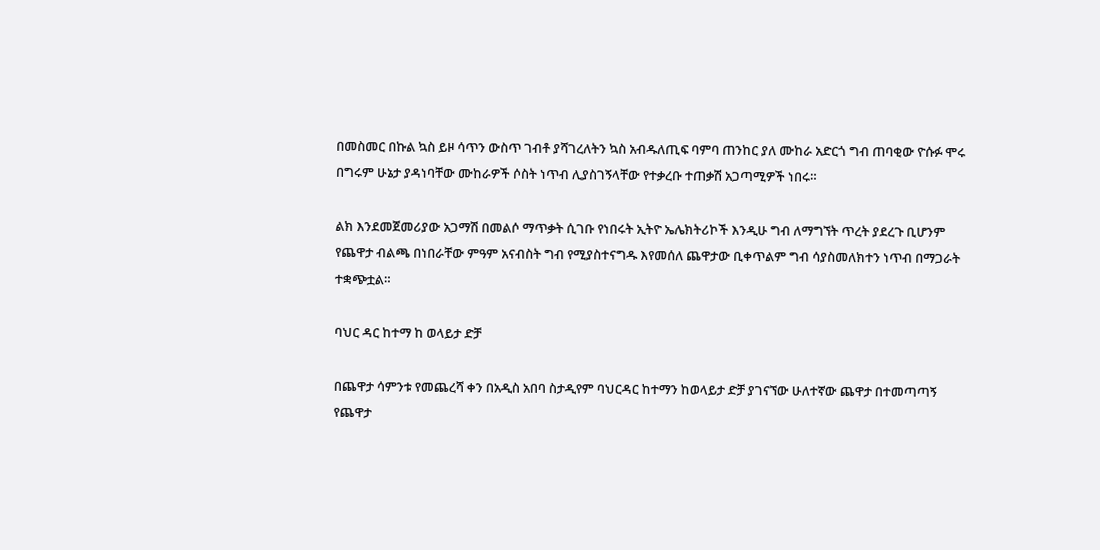በመስመር በኩል ኳስ ይዞ ሳጥን ውስጥ ገብቶ ያሻገረለትን ኳስ አብዱለጢፍ ባምባ ጠንከር ያለ ሙከራ አድርጎ ግብ ጠባቂው ዮሱፉ ሞሩ በግሩም ሁኔታ ያዳነባቸው ሙከራዎች ሶስት ነጥብ ሊያስገኝላቸው የተቃረቡ ተጠቃሽ አጋጣሚዎች ነበሩ።

ልክ እንደመጀመሪያው አጋማሽ በመልሶ ማጥቃት ሲገቡ የነበሩት ኢትዮ ኤሌክትሪኮች እንዲሁ ግብ ለማግኘት ጥረት ያደረጉ ቢሆንም የጨዋታ ብልጫ በነበራቸው ምዓም አናብስት ግብ የሚያስተናግዱ እየመሰለ ጨዋታው ቢቀጥልም ግብ ሳያስመለክተን ነጥብ በማጋራት ተቋጭቷል።

ባህር ዳር ከተማ ከ ወላይታ ድቻ

በጨዋታ ሳምንቱ የመጨረሻ ቀን በአዲስ አበባ ስታዲየም ባህርዳር ከተማን ከወላይታ ድቻ ያገናኘው ሁለተኛው ጨዋታ በተመጣጣኝ የጨዋታ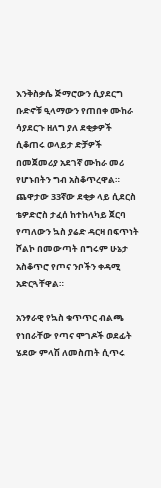እንቅስቃሴ ጅማሮውን ሲያደርግ ቡድኖቹ ዒላማውን የጠበቀ ሙከራ ሳያደርጉ ዘለግ ያለ ደቂቃዎች ሲቆጠሩ ወላይታ ድቻዎች በመጀመሪያ አደገኛ ሙከራ መሪ የሆኑበትን ግብ አስቆጥረዋል። ጨዋታው 33ኛው ደቂቃ ላይ ሲደርስ ቴዎድሮስ ታፈሰ ከተከላካይ ጀርባ የጣለውን ኳስ ያሬድ ዳርዛ በፍጥነት ሾልኮ በመውጣት በግሩም ሁኔታ አስቆጥሮ የጦና ንቦችን ቀዳሚ አድርጓቸዋል።

አንፃራዊ የኳስ ቁጥጥር ብልጫ የነበራቸው የጣና ሞገዶች ወደፊት ሄደው ምላሽ ለመስጠት ሲጥሩ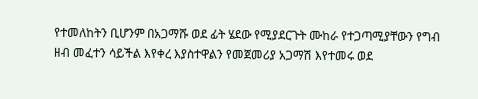የተመለከትን ቢሆንም በአጋማሹ ወደ ፊት ሄደው የሚያደርጉት ሙከራ የተጋጣሚያቸውን የግብ ዘብ መፈተን ሳይችል እየቀረ እያስተዋልን የመጀመሪያ አጋማሽ እየተመሩ ወደ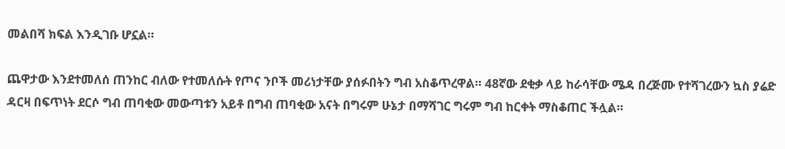መልበሻ ክፍል እንዲገቡ ሆኗል።

ጨዋታው እንደተመለሰ ጠንከር ብለው የተመለሱት የጦና ንቦች መሪነታቸው ያሰፉበትን ግብ አስቆጥረዋል። 48ኛው ደቂቃ ላይ ከራሳቸው ሜዳ በረጅሙ የተሻገረውን ኳስ ያሬድ ዳርዛ በፍጥነት ደርሶ ግብ ጠባቂው መውጣቱን አይቶ በግብ ጠባቂው አናት በግሩም ሁኔታ በማሻገር ግሩም ግብ ከርቀት ማስቆጠር ችሏል።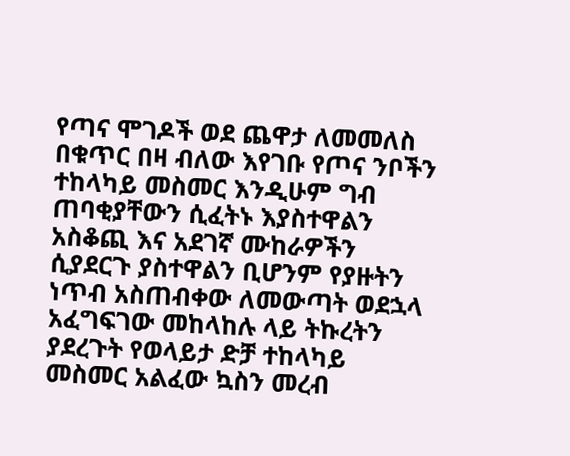የጣና ሞገዶች ወደ ጨዋታ ለመመለስ በቁጥር በዛ ብለው እየገቡ የጦና ንቦችን ተከላካይ መስመር እንዲሁም ግብ ጠባቂያቸውን ሲፈትኑ እያስተዋልን አስቆጪ እና አደገኛ ሙከራዎችን ሲያደርጉ ያስተዋልን ቢሆንም የያዙትን ነጥብ አስጠብቀው ለመውጣት ወደኋላ አፈግፍገው መከላከሉ ላይ ትኩረትን ያደረጉት የወላይታ ድቻ ተከላካይ መስመር አልፈው ኳስን መረብ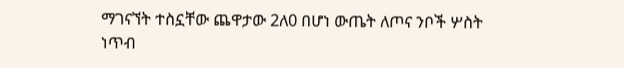ማገናኘት ተስኗቸው ጨዋታው 2ለ0 በሆነ ውጤት ለጦና ንቦች ሦስት ነጥብ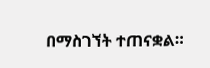በማስገኘት ተጠናቋል።